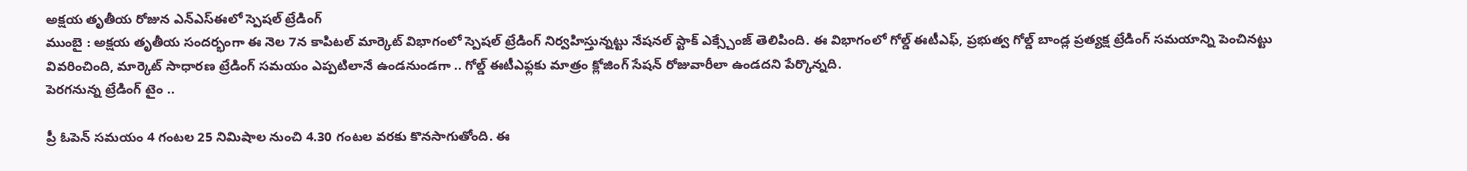అక్షయ తృతీయ రోజున ఎన్ఎస్ఈలో స్పెషల్ ట్రేడింగ్
ముంబై : అక్షయ తృతీయ సందర్భంగా ఈ నెల 7న కాపిటల్ మార్కెట్ విభాగంలో స్పెషల్ ట్రేడింగ్ నిర్వహిస్తున్నట్టు నేషనల్ స్టాక్ ఎక్స్చేంజ్ తెలిపింది. ఈ విభాగంలో గోల్డ్ ఈటీఎఫ్, ప్రభుత్వ గోల్డ్ బాండ్ల ప్రత్యక్ష ట్రేడింగ్ సమయాన్ని పెంచినట్టు వివరించింది, మార్కెట్ సాధారణ ట్రేడింగ్ సమయం ఎప్పటిలానే ఉండనుండగా .. గోల్డ్ ఈటీఎఫ్లకు మాత్రం క్లోజింగ్ సేషన్ రోజువారీలా ఉండదని పేర్కొన్నది.
పెరగనున్న ట్రేడింగ్ టైం ..

ప్రీ ఓపెన్ సమయం 4 గంటల 25 నిమిషాల నుంచి 4.30 గంటల వరకు కొనసాగుతోంది. ఈ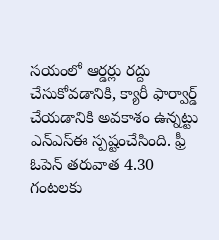సయంలో ఆర్డర్లు రద్దు చేసుకోవడానికి, క్యారీ ఫార్వార్డ్ చేయడానికి అవకాశం ఉన్నట్టు ఎన్ఎస్ఈ స్పష్టంచేసింది. ఫ్రీ ఓపెన్ తరువాత 4.30 గంటలకు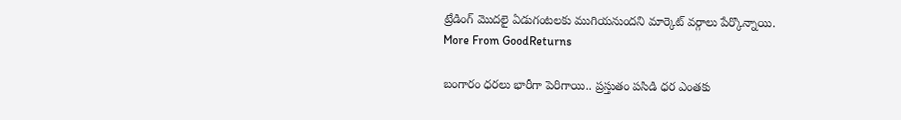ట్రేడింగ్ మొదలై ఏడుగంటలకు ముగియనుందని మార్కెట్ వర్గాలు పేర్కొన్నాయి.
More From GoodReturns

బంగారం ధరలు భారీగా పెరిగాయి.. ప్రస్తుతం పసిడి ధర ఎంతకు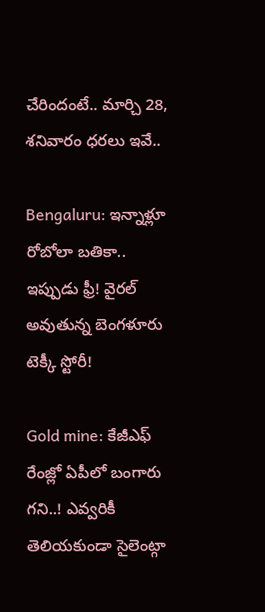చేరిందంటే.. మార్చి 28, శనివారం ధరలు ఇవే..

Bengaluru: ఇన్నాళ్లూ రోబోలా బతికా.. ఇప్పుడు ఫ్రీ! వైరల్ అవుతున్న బెంగళూరు టెక్కీ స్టోరీ!

Gold mine: కేజీఎఫ్ రేంజ్లో ఏపీలో బంగారు గని..! ఎవ్వరికీ తెలియకుండా సైలెంట్గా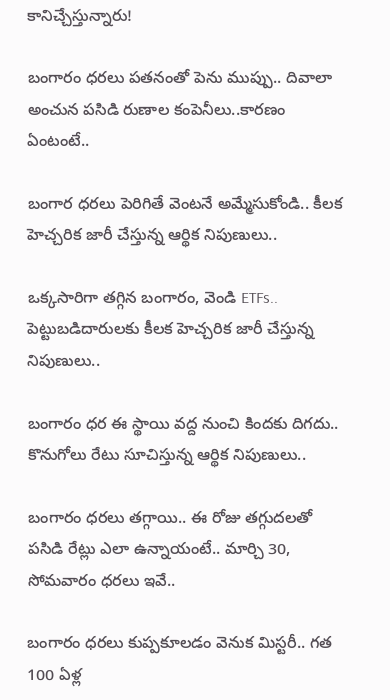కానిచ్చేస్తున్నారు!

బంగారం ధరలు పతనంతో పెను ముప్పు.. దివాలా అంచున పసిడి రుణాల కంపెనీలు..కారణం ఏంటంటే..

బంగార ధరలు పెరిగితే వెంటనే అమ్మేసుకోండి.. కీలక హెచ్చరిక జారీ చేస్తున్న ఆర్థిక నిపుణులు..

ఒక్కసారిగా తగ్గిన బంగారం, వెండి ETFs.. పెట్టుబడిదారులకు కీలక హెచ్చరిక జారీ చేస్తున్న నిపుణులు..

బంగారం ధర ఈ స్థాయి వద్ద నుంచి కిందకు దిగదు.. కొనుగోలు రేటు సూచిస్తున్న ఆర్థిక నిపుణులు..

బంగారం ధరలు తగ్గాయి.. ఈ రోజు తగ్గుదలతో పసిడి రేట్లు ఎలా ఉన్నాయంటే.. మార్చి 30, సోమవారం ధరలు ఇవే..

బంగారం ధరలు కుప్పకూలడం వెనుక మిస్టరీ.. గత 100 ఏళ్ల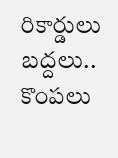రికార్డులు బద్దలు.. కొంపలు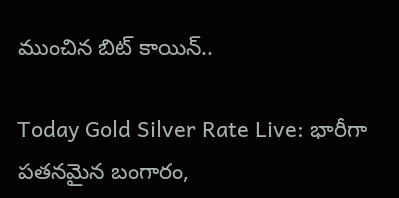ముంచిన బిట్ కాయిన్..

Today Gold Silver Rate Live: భారీగా పతనమైన బంగారం,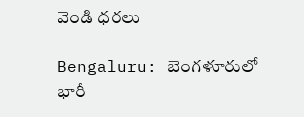వెండి ధరలు

Bengaluru: బెంగళూరులో భారీ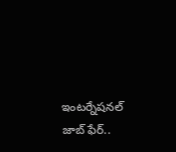ఇంటర్నేషనల్ జాబ్ ఫేర్..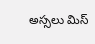అస్సలు మిస్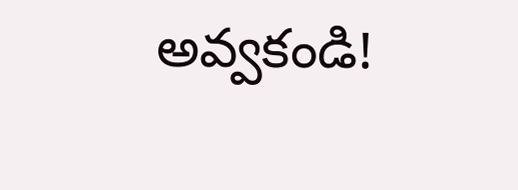అవ్వకండి!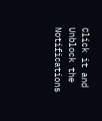Click it and Unblock the Notifications